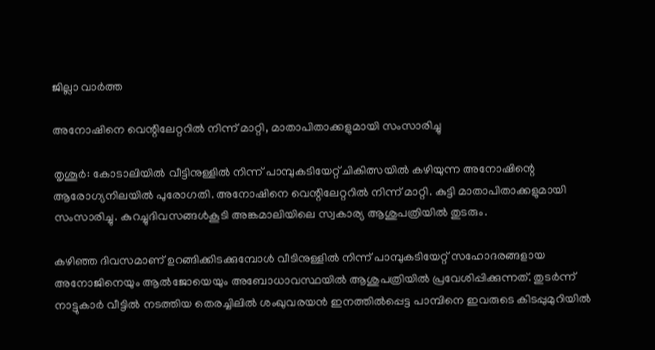ജില്ലാ വാർത്ത

അനോഷിനെ വെന്റിലേറ്ററില്‍ നിന്ന് മാറ്റി, മാതാപിതാക്കളുമായി സംസാരിച്ചു

തൃശൂര്‍: കോടാലിയില്‍ വീട്ടിനുള്ളില്‍ നിന്ന് പാമ്പുകടിയേറ്റ് ചികിത്സയില്‍ കഴിയുന്ന അനോഷിന്റെ ആരോഗ്യനിലയില്‍ പുരോഗതി. അനോഷിനെ വെന്റിലേറ്ററില്‍ നിന്ന് മാറ്റി. കുട്ടി മാതാപിതാക്കളുമായി സംസാരിച്ചു. കുറച്ചുദിവസങ്ങള്‍കൂടി അങ്കമാലിയിലെ സ്വകാര്യ ആശുപത്രിയില്‍ തുടരും.

കഴിഞ്ഞ ദിവസമാണ് ഉറങ്ങിക്കിടക്കുമ്പോള്‍ വീടിനുള്ളില്‍ നിന്ന് പാമ്പുകടിയേറ്റ് സഹോദരങ്ങളായ അനോജിനെയും ആല്‍ജോയെയും അബോധാവസ്ഥയില്‍ ആശുപത്രിയില്‍ പ്രവേശിപ്പിക്കുന്നത്. തുടര്‍ന്ന് നാട്ടുകാര്‍ വീട്ടില്‍ നടത്തിയ തെരച്ചിലില്‍ ശംഖുവരയന്‍ ഇനത്തില്‍പ്പെട്ട പാമ്പിനെ ഇവരുടെ കിടപ്പുമുറിയില്‍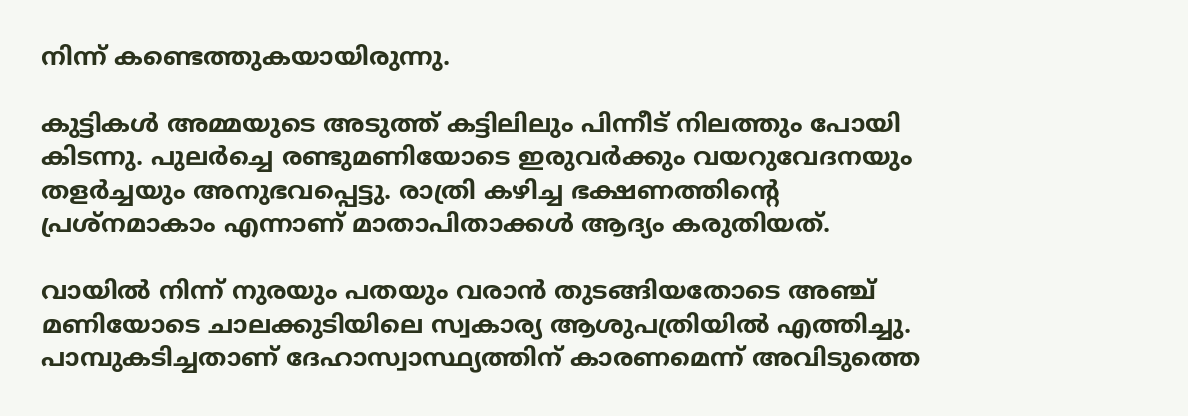നിന്ന് കണ്ടെത്തുകയായിരുന്നു.

കുട്ടികള്‍ അമ്മയുടെ അടുത്ത് കട്ടിലിലും പിന്നീട് നിലത്തും പോയി കിടന്നു. പുലര്‍ച്ചെ രണ്ടുമണിയോടെ ഇരുവര്‍ക്കും വയറുവേദനയും തളര്‍ച്ചയും അനുഭവപ്പെട്ടു. രാത്രി കഴിച്ച ഭക്ഷണത്തിന്റെ പ്രശ്‌നമാകാം എന്നാണ് മാതാപിതാക്കള്‍ ആദ്യം കരുതിയത്.

വായില്‍ നിന്ന് നുരയും പതയും വരാന്‍ തുടങ്ങിയതോടെ അഞ്ച് മണിയോടെ ചാലക്കുടിയിലെ സ്വകാര്യ ആശുപത്രിയില്‍ എത്തിച്ചു. പാമ്പുകടിച്ചതാണ് ദേഹാസ്വാസ്ഥ്യത്തിന് കാരണമെന്ന് അവിടുത്തെ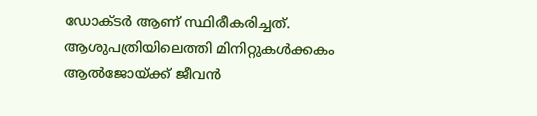ഡോക്ടര്‍ ആണ് സ്ഥിരീകരിച്ചത്. ആശുപത്രിയിലെത്തി മിനിറ്റുകള്‍ക്കകം ആല്‍ജോയ്ക്ക് ജീവന്‍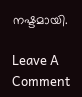നഷ്ടമായി.

Leave A Comment